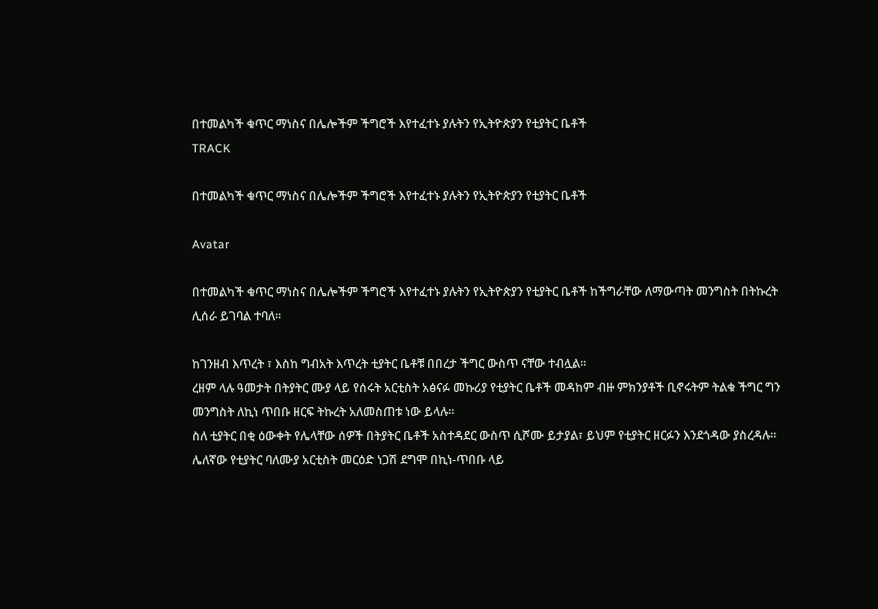በተመልካች ቁጥር ማነስና በሌሎችም ችግሮች እየተፈተኑ ያሉትን የኢትዮጵያን የቲያትር ቤቶች
TRACK

በተመልካች ቁጥር ማነስና በሌሎችም ችግሮች እየተፈተኑ ያሉትን የኢትዮጵያን የቲያትር ቤቶች

Avatar

በተመልካች ቁጥር ማነስና በሌሎችም ችግሮች እየተፈተኑ ያሉትን የኢትዮጵያን የቲያትር ቤቶች ከችግራቸው ለማውጣት መንግስት በትኩረት ሊሰራ ይገባል ተባለ፡፡

ከገንዘብ እጥረት ፣ እስከ ግብአት እጥረት ቲያትር ቤቶቹ በበረታ ችግር ውስጥ ናቸው ተብሏል፡፡
ረዘም ላሉ ዓመታት በትያትር ሙያ ላይ የሰሩት አርቲስት አፅናፉ መኩሪያ የቲያትር ቤቶች መዳከም ብዙ ምክንያቶች ቢኖሩትም ትልቁ ችግር ግን መንግስት ለኪነ ጥበቡ ዘርፍ ትኩረት አለመስጠቱ ነው ይላሉ።
ስለ ቲያትር በቂ ዕውቀት የሌላቸው ሰዎች በትያትር ቤቶች አስተዳደር ውስጥ ሲሾሙ ይታያል፣ ይህም የቲያትር ዘርፉን እንደጎዳው ያስረዳሉ።
ሌለኛው የቲያትር ባለሙያ አርቲስት መርዕድ ነጋሽ ደግሞ በኪነ-ጥበቡ ላይ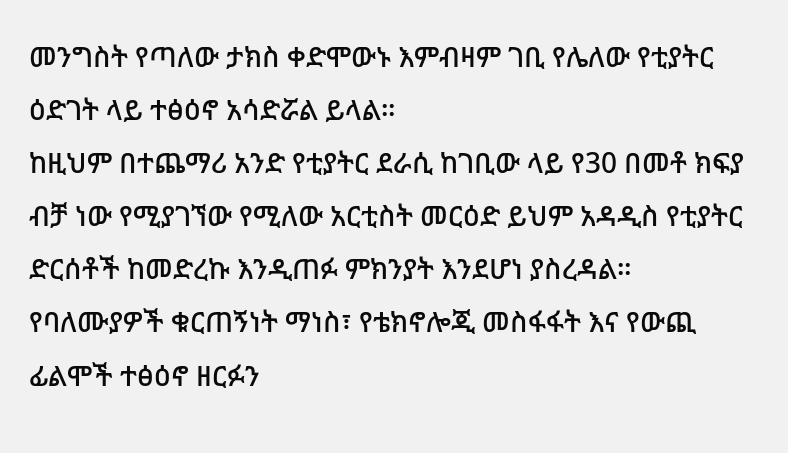መንግስት የጣለው ታክስ ቀድሞውኑ እምብዛም ገቢ የሌለው የቲያትር ዕድገት ላይ ተፅዕኖ አሳድሯል ይላል።
ከዚህም በተጨማሪ አንድ የቲያትር ደራሲ ከገቢው ላይ የ30 በመቶ ክፍያ ብቻ ነው የሚያገኘው የሚለው አርቲስት መርዕድ ይህም አዳዲስ የቲያትር ድርሰቶች ከመድረኩ እንዲጠፉ ምክንያት እንደሆነ ያስረዳል።
የባለሙያዎች ቁርጠኝነት ማነስ፣ የቴክኖሎጂ መስፋፋት እና የውጪ ፊልሞች ተፅዕኖ ዘርፉን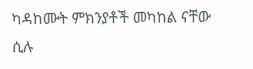ካዳከሙት ምክንያቶች መካከል ናቸው ሲሉ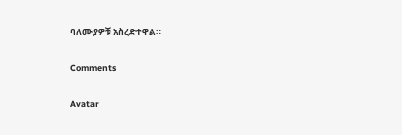ባለሙያዎቹ አስረድተዋል።

Comments

Avatar